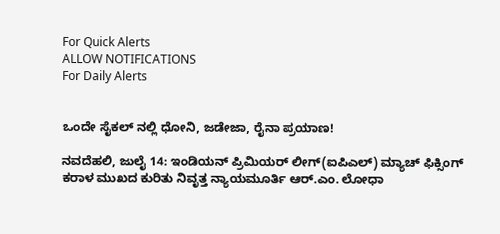For Quick Alerts
ALLOW NOTIFICATIONS
For Daily Alerts


ಒಂದೇ ಸೈಕಲ್ ನಲ್ಲಿ ಧೋನಿ, ಜಡೇಜಾ, ರೈನಾ ಪ್ರಯಾಣ!

ನವದೆಹಲಿ, ಜುಲೈ 14: ಇಂಡಿಯನ್ ಪ್ರಿಮಿಯರ್ ಲೀಗ್(ಐಪಿಎಲ್) ಮ್ಯಾಚ್ ಫಿಕ್ಸಿಂಗ್ ಕರಾಳ ಮುಖದ ಕುರಿತು ನಿವೃತ್ತ ನ್ಯಾಯಮೂರ್ತಿ ಆರ್.ಎಂ. ಲೋಧಾ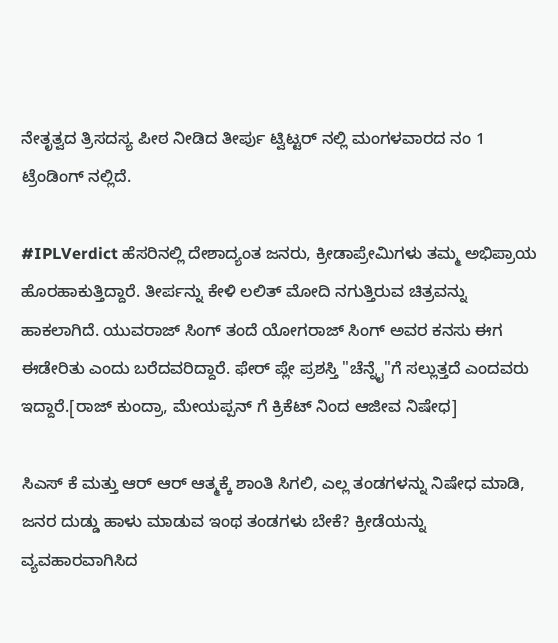ನೇತೃತ್ವದ ತ್ರಿಸದಸ್ಯ ಪೀಠ ನೀಡಿದ ತೀರ್ಪು ಟ್ವಿಟ್ಟರ್ ನಲ್ಲಿ ಮಂಗಳವಾರದ ನಂ 1 ಟ್ರೆಂಡಿಂಗ್ ನಲ್ಲಿದೆ.

#IPLVerdict ಹೆಸರಿನಲ್ಲಿ ದೇಶಾದ್ಯಂತ ಜನರು, ಕ್ರೀಡಾಪ್ರೇಮಿಗಳು ತಮ್ಮ ಅಭಿಪ್ರಾಯ ಹೊರಹಾಕುತ್ತಿದ್ದಾರೆ. ತೀರ್ಪನ್ನು ಕೇಳಿ ಲಲಿತ್ ಮೋದಿ ನಗುತ್ತಿರುವ ಚಿತ್ರವನ್ನು ಹಾಕಲಾಗಿದೆ. ಯುವರಾಜ್ ಸಿಂಗ್ ತಂದೆ ಯೋಗರಾಜ್ ಸಿಂಗ್ ಅವರ ಕನಸು ಈಗ ಈಡೇರಿತು ಎಂದು ಬರೆದವರಿದ್ದಾರೆ. ಫೇರ್ ಪ್ಲೇ ಪ್ರಶಸ್ತಿ "ಚೆನ್ನೈ"ಗೆ ಸಲ್ಲುತ್ತದೆ ಎಂದವರು ಇದ್ದಾರೆ.[ರಾಜ್ ಕುಂದ್ರಾ, ಮೇಯಪ್ಪನ್ ಗೆ ಕ್ರಿಕೆಟ್ ನಿಂದ ಆಜೀವ ನಿಷೇಧ]

ಸಿಎಸ್ ಕೆ ಮತ್ತು ಆರ್ ಆರ್ ಆತ್ಮಕ್ಕೆ ಶಾಂತಿ ಸಿಗಲಿ, ಎಲ್ಲ ತಂಡಗಳನ್ನು ನಿಷೇಧ ಮಾಡಿ, ಜನರ ದುಡ್ಡು ಹಾಳು ಮಾಡುವ ಇಂಥ ತಂಡಗಳು ಬೇಕೆ? ಕ್ರೀಡೆಯನ್ನು ವ್ಯವಹಾರವಾಗಿಸಿದ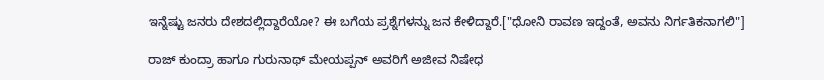ಇನ್ನೆಷ್ಟು ಜನರು ದೇಶದಲ್ಲಿದ್ದಾರೆಯೋ? ಈ ಬಗೆಯ ಪ್ರಶ್ನೆಗಳನ್ನು ಜನ ಕೇಳಿದ್ದಾರೆ.["ಧೋನಿ ರಾವಣ ಇದ್ದಂತೆ, ಅವನು ನಿರ್ಗತಿಕನಾಗಲಿ"]

ರಾಜ್ ಕುಂದ್ರಾ ಹಾಗೂ ಗುರುನಾಥ್ ಮೇಯಪ್ಪನ್ ಅವರಿಗೆ ಅಜೀವ ನಿಷೇಧ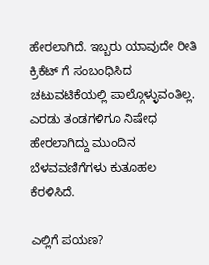ಹೇರಲಾಗಿದೆ. ಇಬ್ಬರು ಯಾವುದೇ ರೀತಿ ಕ್ರಿಕೆಟ್ ಗೆ ಸಂಬಂಧಿಸಿದ ಚಟುವಟಿಕೆಯಲ್ಲಿ ಪಾಲ್ಗೊಳ್ಳುವಂತಿಲ್ಲ. ಎರಡು ತಂಡಗಳಿಗೂ ನಿಷೇಧ ಹೇರಲಾಗಿದ್ದು ಮುಂದಿನ ಬೆಳವವಣಿಗೆಗಳು ಕುತೂಹಲ ಕೆರಳಿಸಿದೆ.

ಎಲ್ಲಿಗೆ ಪಯಣ?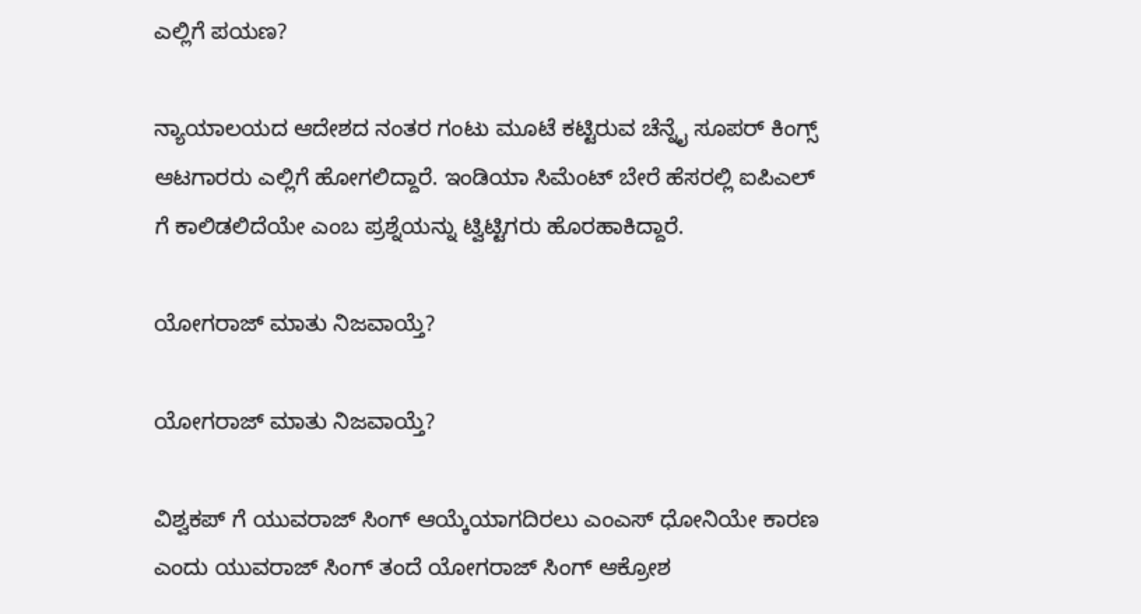ಎಲ್ಲಿಗೆ ಪಯಣ?

ನ್ಯಾಯಾಲಯದ ಆದೇಶದ ನಂತರ ಗಂಟು ಮೂಟೆ ಕಟ್ಟಿರುವ ಚೆನ್ನೈ ಸೂಪರ್ ಕಿಂಗ್ಸ್ ಆಟಗಾರರು ಎಲ್ಲಿಗೆ ಹೋಗಲಿದ್ದಾರೆ. ಇಂಡಿಯಾ ಸಿಮೆಂಟ್ ಬೇರೆ ಹೆಸರಲ್ಲಿ ಐಪಿಎಲ್ ಗೆ ಕಾಲಿಡಲಿದೆಯೇ ಎಂಬ ಪ್ರಶ್ನೆಯನ್ನು ಟ್ವಿಟ್ಟಿಗರು ಹೊರಹಾಕಿದ್ದಾರೆ.

ಯೋಗರಾಜ್ ಮಾತು ನಿಜವಾಯ್ತೆ?

ಯೋಗರಾಜ್ ಮಾತು ನಿಜವಾಯ್ತೆ?

ವಿಶ್ವಕಪ್ ಗೆ ಯುವರಾಜ್ ಸಿಂಗ್ ಆಯ್ಕೆಯಾಗದಿರಲು ಎಂಎಸ್ ಧೋನಿಯೇ ಕಾರಣ ಎಂದು ಯುವರಾಜ್ ಸಿಂಗ್ ತಂದೆ ಯೋಗರಾಜ್ ಸಿಂಗ್ ಆಕ್ರೋಶ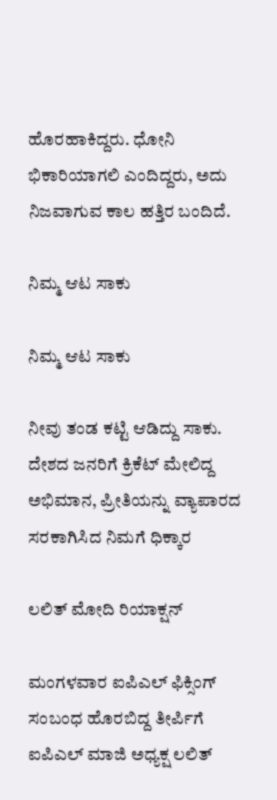ಹೊರಹಾಕಿದ್ದರು. ಧೋನಿ ಭಿಕಾರಿಯಾಗಲಿ ಎಂದಿದ್ದರು, ಅದು ನಿಜವಾಗುವ ಕಾಲ ಹತ್ತಿರ ಬಂದಿದೆ.

ನಿಮ್ಮ ಆಟ ಸಾಕು

ನಿಮ್ಮ ಆಟ ಸಾಕು

ನೀವು ತಂಡ ಕಟ್ಟಿ ಆಡಿದ್ದು ಸಾಕು. ದೇಶದ ಜನರಿಗೆ ಕ್ರಿಕೆಟ್ ಮೇಲಿದ್ದ ಅಭಿಮಾನ, ಪ್ರೀತಿಯನ್ನು ವ್ಯಾಪಾರದ ಸರಕಾಗಿಸಿದ ನಿಮಗೆ ಧಿಕ್ಕಾರ

ಲಲಿತ್ ಮೋದಿ ರಿಯಾಕ್ಷನ್

ಮಂಗಳವಾರ ಐಪಿಎಲ್ ಫಿಕ್ಸಿಂಗ್ ಸಂಬಂಧ ಹೊರಬಿದ್ದ ತೀರ್ಪಿಗೆ ಐಪಿಎಲ್ ಮಾಜಿ ಅಧ್ಯಕ್ಷ ಲಲಿತ್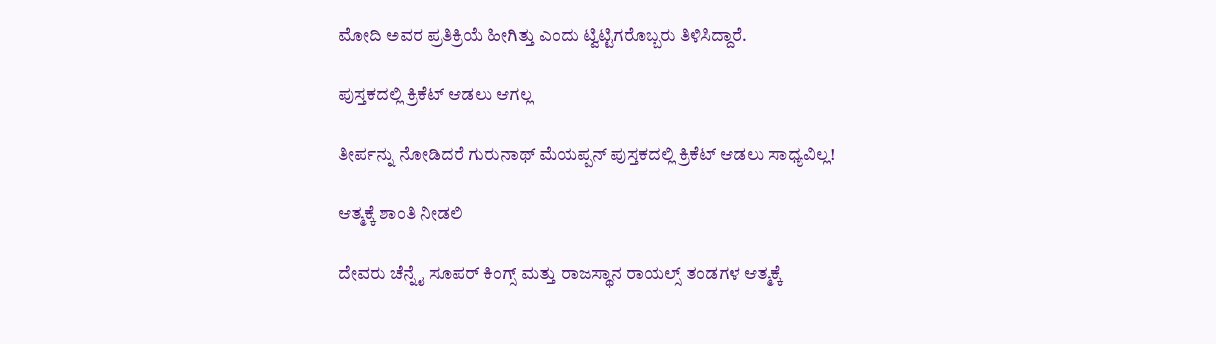ಮೋದಿ ಅವರ ಪ್ರತಿಕ್ರಿಯೆ ಹೀಗಿತ್ತು ಎಂದು ಟ್ವಿಟ್ಟಿಗರೊಬ್ಬರು ತಿಳಿಸಿದ್ದಾರೆ.

ಪುಸ್ತಕದಲ್ಲಿ ಕ್ರಿಕೆಟ್ ಆಡಲು ಆಗಲ್ಲ

ತೀರ್ಪನ್ನು ನೋಡಿದರೆ ಗುರುನಾಥ್ ಮೆಯಪ್ಪನ್ ಪುಸ್ತಕದಲ್ಲಿ ಕ್ರಿಕೆಟ್ ಆಡಲು ಸಾಧ್ಯವಿಲ್ಲ!

ಆತ್ಮಕ್ಕೆ ಶಾಂತಿ ನೀಡಲಿ

ದೇವರು ಚೆನ್ನೈ ಸೂಪರ್ ಕಿಂಗ್ಸ್ ಮತ್ತು ರಾಜಸ್ಥಾನ ರಾಯಲ್ಸ್ ತಂಡಗಳ ಆತ್ಮಕ್ಕೆ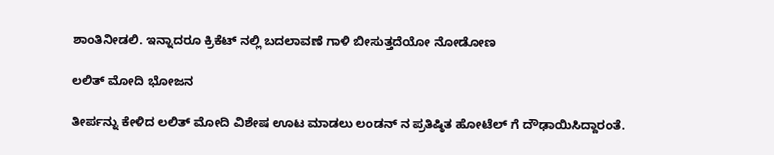ಶಾಂತಿನೀಡಲಿ. ಇನ್ನಾದರೂ ಕ್ರಿಕೆಟ್ ನಲ್ಲಿ ಬದಲಾವಣೆ ಗಾಳಿ ಬೀಸುತ್ತದೆಯೋ ನೋಡೋಣ

ಲಲಿತ್ ಮೋದಿ ಭೋಜನ

ತೀರ್ಪನ್ನು ಕೇಳಿದ ಲಲಿತ್ ಮೋದಿ ವಿಶೇಷ ಊಟ ಮಾಡಲು ಲಂಡನ್ ನ ಪ್ರತಿಷ್ಠಿತ ಹೋಟೆಲ್ ಗೆ ದೌಢಾಯಿಸಿದ್ದಾರಂತೆ.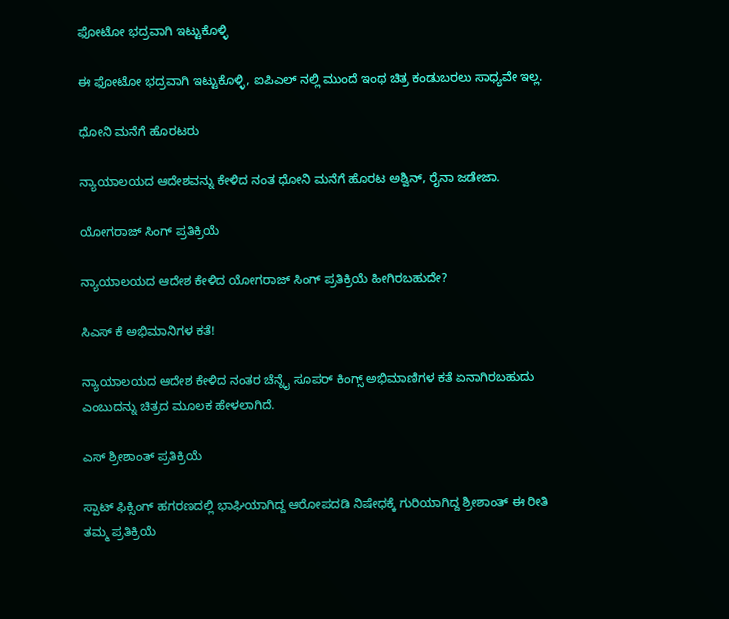ಫೋಟೋ ಭದ್ರವಾಗಿ ಇಟ್ಟುಕೊಳ್ಳಿ

ಈ ಫೋಟೋ ಭದ್ರವಾಗಿ ಇಟ್ಟುಕೊಳ್ಳಿ, ಐಪಿಎಲ್ ನಲ್ಲಿ ಮುಂದೆ ಇಂಥ ಚಿತ್ರ ಕಂಡುಬರಲು ಸಾಧ್ಯವೇ ಇಲ್ಲ.

ಧೋನಿ ಮನೆಗೆ ಹೊರಟರು

ನ್ಯಾಯಾಲಯದ ಆದೇಶವನ್ನು ಕೇಳಿದ ನಂತ ಧೋನಿ ಮನೆಗೆ ಹೊರಟ ಅಶ್ವಿನ್, ರೈನಾ ಜಡೇಜಾ.

ಯೋಗರಾಜ್ ಸಿಂಗ್ ಪ್ರತಿಕ್ರಿಯೆ

ನ್ಯಾಯಾಲಯದ ಆದೇಶ ಕೇಳಿದ ಯೋಗರಾಜ್ ಸಿಂಗ್ ಪ್ರತಿಕ್ರಿಯೆ ಹೀಗಿರಬಹುದೇ?

ಸಿಎಸ್ ಕೆ ಅಭಿಮಾನಿಗಳ ಕತೆ!

ನ್ಯಾಯಾಲಯದ ಆದೇಶ ಕೇಳಿದ ನಂತರ ಚೆನ್ನೈ ಸೂಪರ್ ಕಿಂಗ್ಸ್ ಅಭಿಮಾಣಿಗಳ ಕತೆ ಏನಾಗಿರಬಹುದು ಎಂಬುದನ್ನು ಚಿತ್ರದ ಮೂಲಕ ಹೇಳಲಾಗಿದೆ.

ಎಸ್ ಶ್ರೀಶಾಂತ್ ಪ್ರತಿಕ್ರಿಯೆ

ಸ್ಪಾಟ್ ಫಿಕ್ಸಿಂಗ್ ಹಗರಣದಲ್ಲಿ ಭಾಘಿಯಾಗಿದ್ದ ಆರೋಪದಡಿ ನಿಷೇಧಕ್ಕೆ ಗುರಿಯಾಗಿದ್ದ ಶ್ರೀಶಾಂತ್ ಈ ರೀತಿ ತಮ್ಮ ಪ್ರತಿಕ್ರಿಯೆ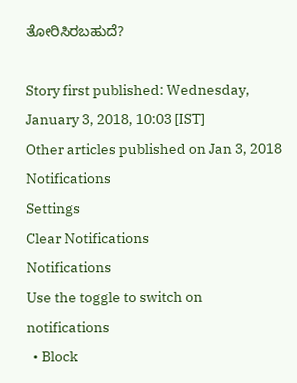ತೋರಿಸಿರಬಹುದೆ?

Story first published: Wednesday, January 3, 2018, 10:03 [IST]
Other articles published on Jan 3, 2018
Notifications
Settings
Clear Notifications
Notifications
Use the toggle to switch on notifications
  • Block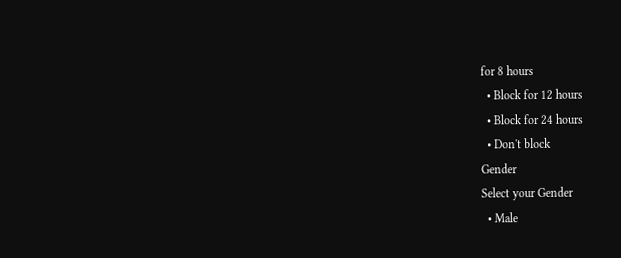for 8 hours
  • Block for 12 hours
  • Block for 24 hours
  • Don't block
Gender
Select your Gender
  • Male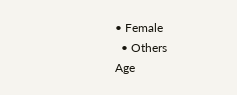• Female
  • Others
Age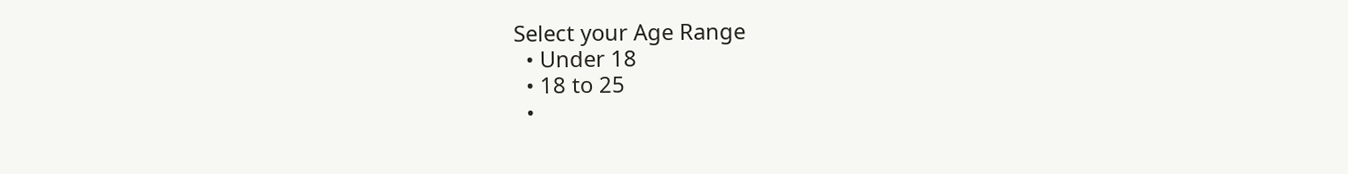Select your Age Range
  • Under 18
  • 18 to 25
  •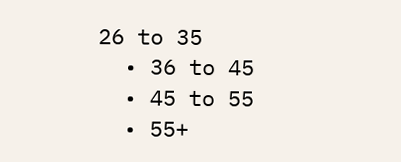26 to 35
  • 36 to 45
  • 45 to 55
  • 55+